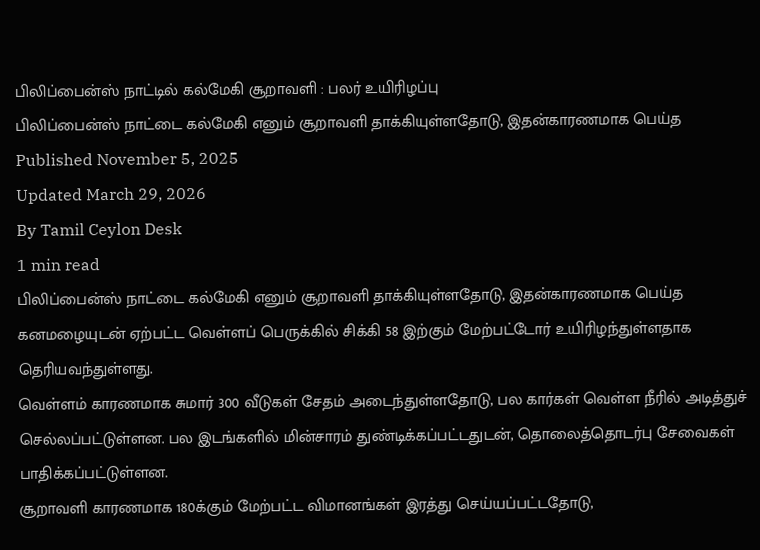பிலிப்பைன்ஸ் நாட்டில் கல்மேகி சூறாவளி : பலர் உயிரிழப்பு
பிலிப்பைன்ஸ் நாட்டை கல்மேகி எனும் சூறாவளி தாக்கியுள்ளதோடு, இதன்காரணமாக பெய்த
Published November 5, 2025
Updated March 29, 2026
By Tamil Ceylon Desk
1 min read
பிலிப்பைன்ஸ் நாட்டை கல்மேகி எனும் சூறாவளி தாக்கியுள்ளதோடு, இதன்காரணமாக பெய்த கனமழையுடன் ஏற்பட்ட வெள்ளப் பெருக்கில் சிக்கி 58 இற்கும் மேற்பட்டோர் உயிரிழந்துள்ளதாக தெரியவந்துள்ளது.
வெள்ளம் காரணமாக சுமார் 300 வீடுகள் சேதம் அடைந்துள்ளதோடு, பல கார்கள் வெள்ள நீரில் அடித்துச் செல்லப்பட்டுள்ளன. பல இடங்களில் மின்சாரம் துண்டிக்கப்பட்டதுடன், தொலைத்தொடர்பு சேவைகள் பாதிக்கப்பட்டுள்ளன.
சூறாவளி காரணமாக 180க்கும் மேற்பட்ட விமானங்கள் இரத்து செய்யப்பட்டதோடு,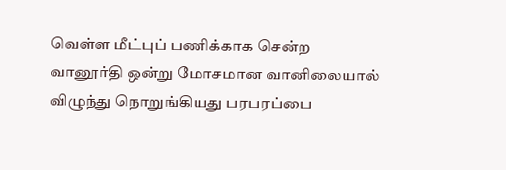வெள்ள மீட்புப் பணிக்காக சென்ற வானூர்தி ஒன்று மோசமான வானிலையால் விழுந்து நொறுங்கியது பரபரப்பை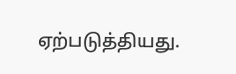ஏற்படுத்தியது.